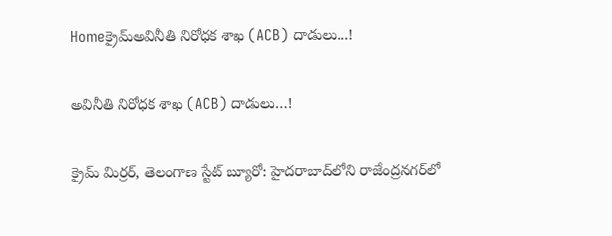Homeక్రైమ్అవినీతి నిరోధక శాఖ (ACB) దాడులు...!

అవినీతి నిరోధక శాఖ (ACB) దాడులు…!

క్రైమ్ మిర్రర్, తెలంగాణ స్టేట్ బ్యూరో: హైదరాబాద్‌లోని రాజేంద్రనగర్‌లో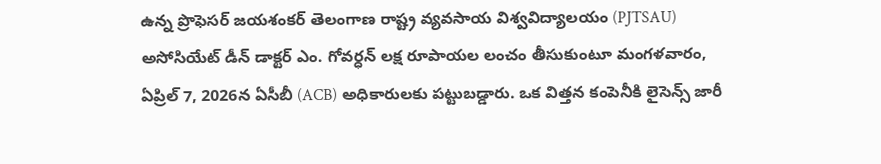ఉన్న ప్రొఫెసర్ జయశంకర్ తెలంగాణ రాష్ట్ర వ్యవసాయ విశ్వవిద్యాలయం (PJTSAU) అసోసియేట్ డీన్ డాక్టర్ ఎం. గోవర్ధన్ లక్ష రూపాయల లంచం తీసుకుంటూ మంగళవారం, ఏప్రిల్ 7, 2026న ఏసీబీ (ACB) అధికారులకు పట్టుబడ్డారు. ఒక విత్తన కంపెనీకి లైసెన్స్ జారీ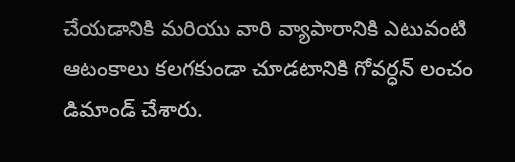చేయడానికి మరియు వారి వ్యాపారానికి ఎటువంటి ఆటంకాలు కలగకుండా చూడటానికి గోవర్ధన్ లంచం డిమాండ్ చేశారు.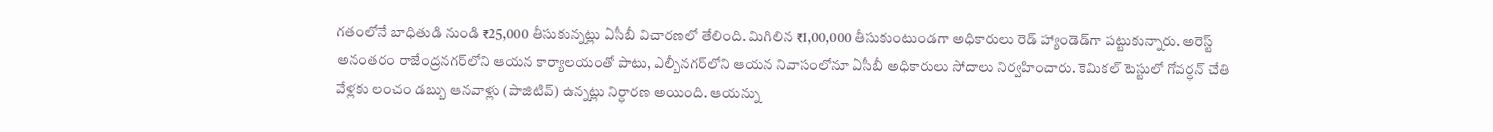గతంలోనే బాధితుడి నుండి ₹25,000 తీసుకున్నట్లు ఏసీబీ విచారణలో తేలింది. మిగిలిన ₹1,00,000 తీసుకుంటుండగా అధికారులు రెడ్ హ్యాండెడ్‌గా పట్టుకున్నారు. అరెస్ట్ అనంతరం రాజేంద్రనగర్‌లోని ఆయన కార్యాలయంతో పాటు, ఎల్బీనగర్‌లోని ఆయన నివాసంలోనూ ఏసీబీ అధికారులు సోదాలు నిర్వహించారు. కెమికల్ టెస్టులో గోవర్ధన్ చేతి వేళ్లకు లంచం డబ్బు ఆనవాళ్లు (పాజిటివ్) ఉన్నట్లు నిర్ధారణ అయింది. ఆయన్ను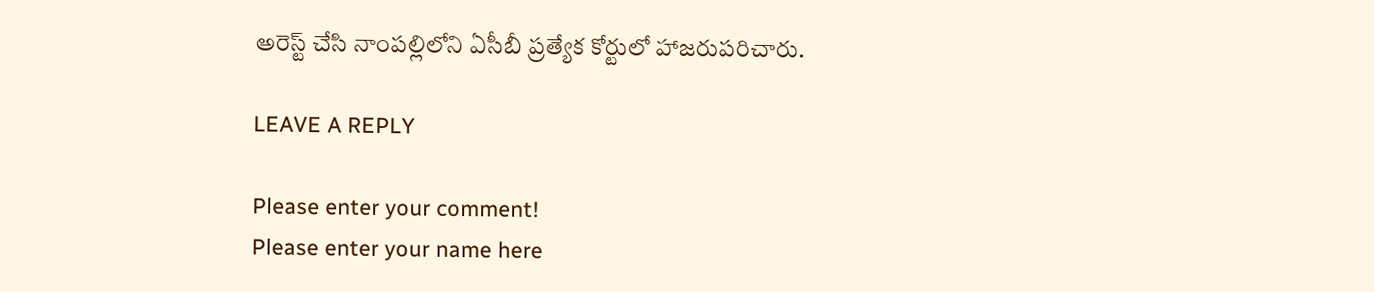అరెస్ట్ చేసి నాంపల్లిలోని ఏసీబీ ప్రత్యేక కోర్టులో హాజరుపరిచారు.

LEAVE A REPLY

Please enter your comment!
Please enter your name here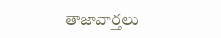తాజావార్తలు